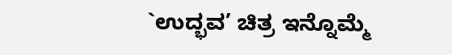`ಉದ್ಭವ’ ಚಿತ್ರ ಇನ್ನೊಮ್ಮೆ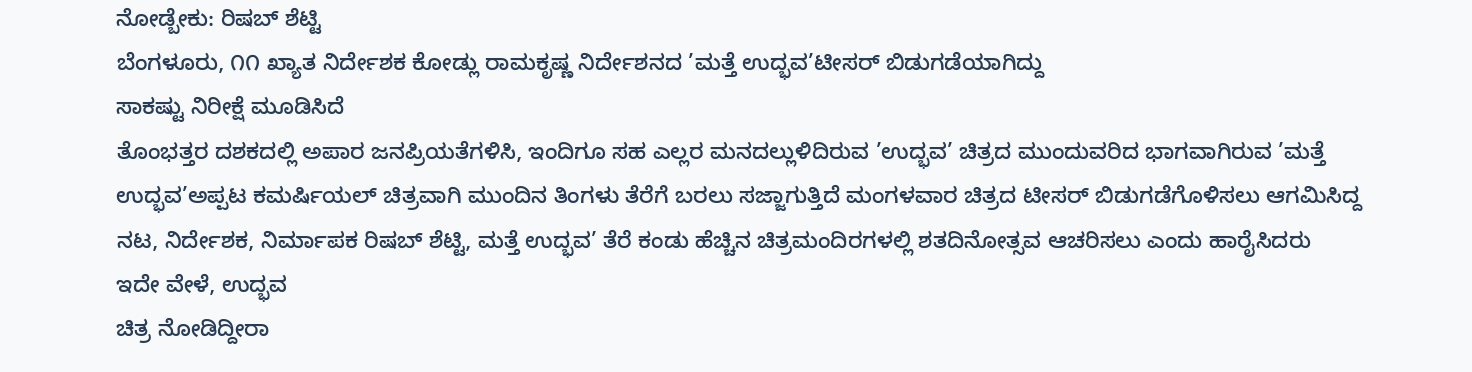ನೋಡ್ಬೇಕು: ರಿಷಬ್ ಶೆಟ್ಟಿ
ಬೆಂಗಳೂರು, ೧೧ ಖ್ಯಾತ ನಿರ್ದೇಶಕ ಕೋಡ್ಲು ರಾಮಕೃಷ್ಣ ನಿರ್ದೇಶನದ ’ಮತ್ತೆ ಉದ್ಭವ’ಟೀಸರ್ ಬಿಡುಗಡೆಯಾಗಿದ್ದು
ಸಾಕಷ್ಟು ನಿರೀಕ್ಷೆ ಮೂಡಿಸಿದೆ
ತೊಂಭತ್ತರ ದಶಕದಲ್ಲಿ ಅಪಾರ ಜನಪ್ರಿಯತೆಗಳಿಸಿ, ಇಂದಿಗೂ ಸಹ ಎಲ್ಲರ ಮನದಲ್ಲುಳಿದಿರುವ ’ಉದ್ಭವ’ ಚಿತ್ರದ ಮುಂದುವರಿದ ಭಾಗವಾಗಿರುವ ’ಮತ್ತೆ ಉದ್ಭವ’ಅಪ್ಪಟ ಕಮರ್ಷಿಯಲ್ ಚಿತ್ರವಾಗಿ ಮುಂದಿನ ತಿಂಗಳು ತೆರೆಗೆ ಬರಲು ಸಜ್ಜಾಗುತ್ತಿದೆ ಮಂಗಳವಾರ ಚಿತ್ರದ ಟೀಸರ್ ಬಿಡುಗಡೆಗೊಳಿಸಲು ಆಗಮಿಸಿದ್ದ ನಟ, ನಿರ್ದೇಶಕ, ನಿರ್ಮಾಪಕ ರಿಷಬ್ ಶೆಟ್ಟಿ, ಮತ್ತೆ ಉದ್ಭವ’ ತೆರೆ ಕಂಡು ಹೆಚ್ಚಿನ ಚಿತ್ರಮಂದಿರಗಳಲ್ಲಿ ಶತದಿನೋತ್ಸವ ಆಚರಿಸಲು ಎಂದು ಹಾರೈಸಿದರು
ಇದೇ ವೇಳೆ, ಉದ್ಭವ
ಚಿತ್ರ ನೋಡಿದ್ದೀರಾ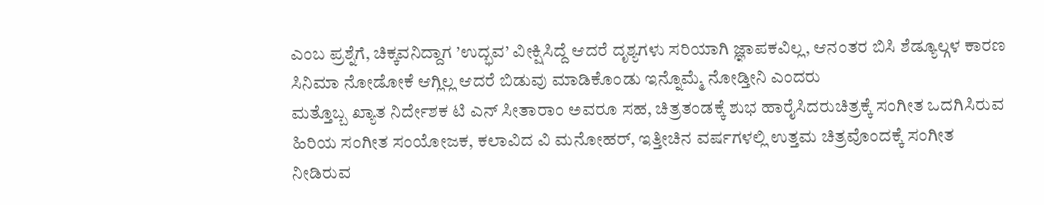ಎಂಬ ಪ್ರಶ್ನೆಗೆ, ಚಿಕ್ಕವನಿದ್ದಾಗ ’ಉದ್ಭವ’ ವೀಕ್ಷಿಸಿದ್ದೆ ಆದರೆ ದೃಶ್ಯಗಳು ಸರಿಯಾಗಿ ಜ್ಞಾಪಕವಿಲ್ಲ, ಆನಂತರ ಬಿಸಿ ಶೆಡ್ಯೂಲ್ಗಳ ಕಾರಣ ಸಿನಿಮಾ ನೋಡೋಕೆ ಆಗ್ಲಿಲ್ಲ ಆದರೆ ಬಿಡುವು ಮಾಡಿಕೊಂಡು ಇನ್ನೊಮ್ಮೆ ನೋಡ್ತೀನಿ ಎಂದರು
ಮತ್ತೊಬ್ಬ ಖ್ಯಾತ ನಿರ್ದೇಶಕ ಟಿ ಎನ್ ಸೀತಾರಾಂ ಅವರೂ ಸಹ, ಚಿತ್ರತಂಡಕ್ಕೆ ಶುಭ ಹಾರೈಸಿದರುಚಿತ್ರಕ್ಕೆ ಸಂಗೀತ ಒದಗಿಸಿರುವ ಹಿರಿಯ ಸಂಗೀತ ಸಂಯೋಜಕ, ಕಲಾವಿದ ವಿ ಮನೋಹರ್, ಇತ್ತೀಚಿನ ವರ್ಷಗಳಲ್ಲಿ ಉತ್ತಮ ಚಿತ್ರವೊಂದಕ್ಕೆ ಸಂಗೀತ ನೀಡಿರುವ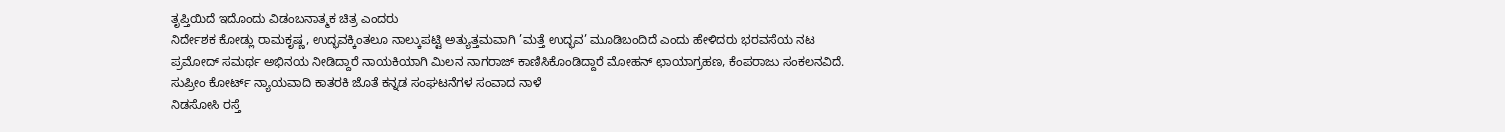ತೃಪ್ತಿಯಿದೆ ಇದೊಂದು ವಿಡಂಬನಾತ್ಮಕ ಚಿತ್ರ ಎಂದರು
ನಿರ್ದೇಶಕ ಕೋಡ್ಲು ರಾಮಕೃಷ್ಣ, ಉದ್ಭವಕ್ಕಿಂತಲೂ ನಾಲ್ಕುಪಟ್ಟಿ ಅತ್ಯುತ್ತಮವಾಗಿ ’ಮತ್ತೆ ಉದ್ಭವ’ ಮೂಡಿಬಂದಿದೆ ಎಂದು ಹೇಳಿದರು ಭರವಸೆಯ ನಟ ಪ್ರಮೋದ್ ಸಮರ್ಥ ಅಭಿನಯ ನೀಡಿದ್ದಾರೆ ನಾಯಕಿಯಾಗಿ ಮಿಲನ ನಾಗರಾಜ್ ಕಾಣಿಸಿಕೊಂಡಿದ್ದಾರೆ ಮೋಹನ್ ಛಾಯಾಗ್ರಹಣ, ಕೆಂಪರಾಜು ಸಂಕಲನವಿದೆ.
ಸುಪ್ರೀಂ ಕೋರ್ಟ್ ನ್ಯಾಯವಾದಿ ಕಾತರಕಿ ಜೊತೆ ಕನ್ನಡ ಸಂಘಟನೆಗಳ ಸಂವಾದ ನಾಳೆ
ನಿಡಸೋಸಿ ರಸ್ತೆ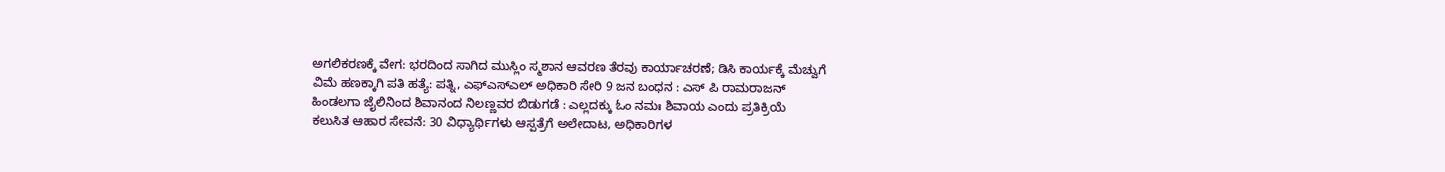ಅಗಲಿಕರಣಕ್ಕೆ ವೇಗ: ಭರದಿಂದ ಸಾಗಿದ ಮುಸ್ಲಿಂ ಸ್ಮಶಾನ ಆವರಣ ತೆರವು ಕಾರ್ಯಾಚರಣೆ; ಡಿಸಿ ಕಾರ್ಯಕ್ಕೆ ಮೆಚ್ವುಗೆ
ವಿಮೆ ಹಣಕ್ಕಾಗಿ ಪತಿ ಹತ್ಯೆ: ಪತ್ನಿ, ಎಫ್ಎಸ್ಎಲ್ ಅಧಿಕಾರಿ ಸೇರಿ 9 ಜನ ಬಂಧನ : ಎಸ್ ಪಿ ರಾಮರಾಜನ್
ಹಿಂಡಲಗಾ ಜೈಲಿನಿಂದ ಶಿವಾನಂದ ನಿಲಣ್ಣವರ ಬಿಡುಗಡೆ : ಎಲ್ಲದಕ್ಕು ಓಂ ನಮಃ ಶಿವಾಯ ಎಂದು ಪ್ರತಿಕ್ರಿಯೆ
ಕಲುಸಿತ ಆಹಾರ ಸೇವನೆ: 30 ವಿಧ್ಯಾರ್ಥಿಗಳು ಆಸ್ಪತ್ರೆಗೆ ಅಲೇದಾಟ, ಅಧಿಕಾರಿಗಳ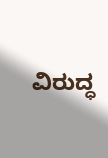ವಿರುದ್ಧ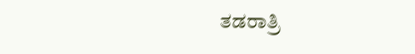ತಡರಾತ್ರಿ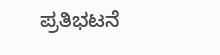ಪ್ರತಿಭಟನೆ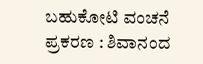ಬಹುಕೋಟಿ ವಂಚನೆ ಪ್ರಕರಣ : ಶಿವಾನಂದ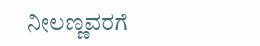ನೀಲಣ್ಣವರಗೆ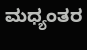ಮಧ್ಯಂತರ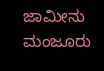ಜಾಮೀನು ಮಂಜೂರು